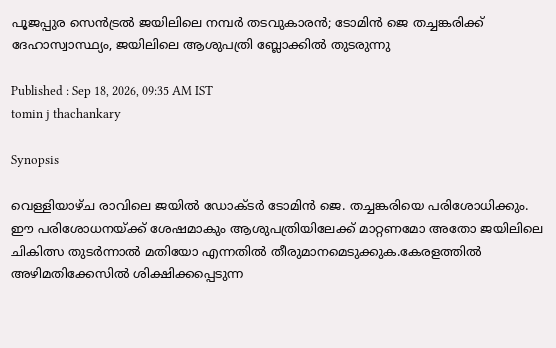പൂജപ്പുര സെൻട്രൽ ജയിലിലെ നമ്പർ തടവുകാരൻ; ടോമിൻ ജെ തച്ചങ്കരിക്ക് ദേഹാസ്വാസ്ഥ്യം, ജയിലിലെ ആശുപത്രി ബ്ലോക്കിൽ തുടരുന്നു

Published : Sep 18, 2026, 09:35 AM IST
tomin j thachankary

Synopsis

വെള്ളിയാഴ്ച രാവിലെ ജയിൽ ഡോക്ടർ ടോമിൻ ജെ. തച്ചങ്കരിയെ പരിശോധിക്കും. ഈ പരിശോധനയ്ക്ക് ശേഷമാകും ആശുപത്രിയിലേക്ക് മാറ്റണമോ അതോ ജയിലിലെ ചികിത്സ തുടർന്നാൽ മതിയോ എന്നതിൽ തീരുമാനമെടുക്കുക.കേരളത്തിൽ അഴിമതിക്കേസിൽ ശിക്ഷിക്കപ്പെടുന്ന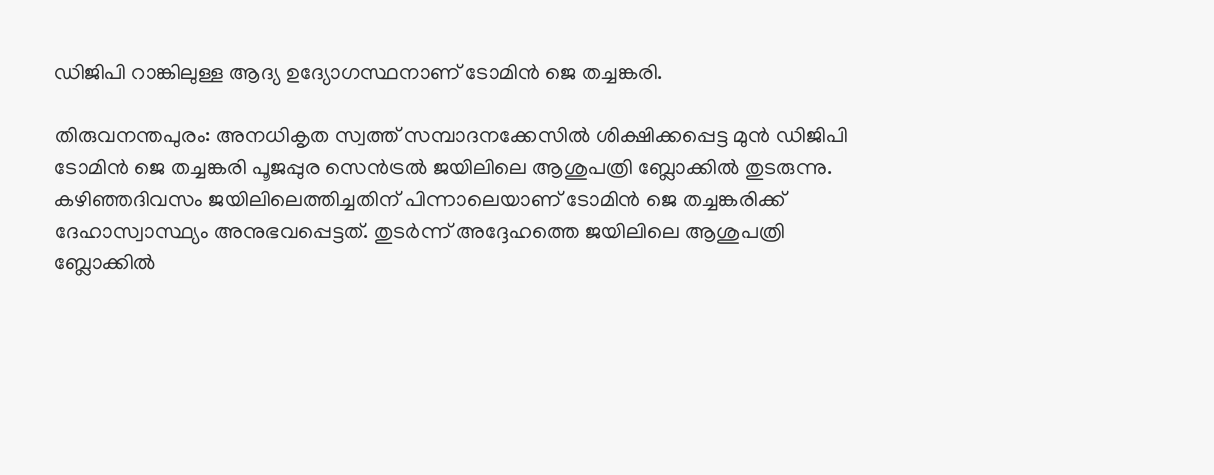ഡിജിപി റാങ്കിലുള്ള ആദ്യ ഉദ്യോഗസ്ഥനാണ് ടോമിൻ ജെ തച്ചങ്കരി.

തിരുവനന്തപുരം: അനധികൃത സ്വത്ത് സമ്പാദനക്കേസിൽ ശിക്ഷിക്കപ്പെട്ട മുൻ ഡിജിപി ടോമിൻ ജെ തച്ചങ്കരി പൂജപ്പുര സെൻട്രൽ ജയിലിലെ ആശുപത്രി ബ്ലോക്കിൽ തുടരുന്നു. കഴിഞ്ഞദിവസം ജയിലിലെത്തിച്ചതിന് പിന്നാലെയാണ് ടോമിൻ ജെ തച്ചങ്കരിക്ക് ദേഹാസ്വാസ്ഥ്യം അനുഭവപ്പെട്ടത്. തുടർന്ന് അദ്ദേഹത്തെ ജയിലിലെ ആശുപത്രി ബ്ലോക്കിൽ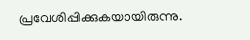പ്രവേശിപ്പിക്കുകയായിരുന്നു.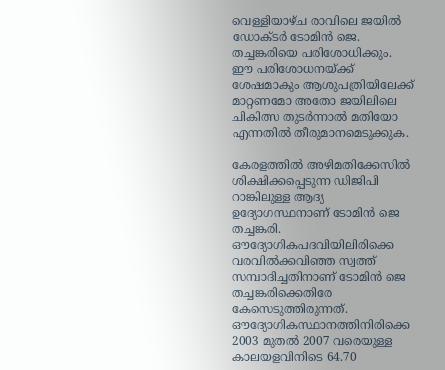വെള്ളിയാഴ്ച രാവിലെ ജയിൽ ഡോക്ടർ ടോമിൻ ജെ. തച്ചങ്കരിയെ പരിശോധിക്കും. ഈ പരിശോധനയ്ക്ക് ശേഷമാകും ആശുപത്രിയിലേക്ക് മാറ്റണമോ അതോ ജയിലിലെ ചികിത്സ തുടർന്നാൽ മതിയോ എന്നതിൽ തീരുമാനമെടുക്കുക.

കേരളത്തിൽ അഴിമതിക്കേസിൽ ശിക്ഷിക്കപ്പെടുന്ന ഡിജിപി റാങ്കിലുള്ള ആദ്യ ഉദ്യോഗസ്ഥനാണ് ടോമിൻ ജെ തച്ചങ്കരി. ഔദ്യോഗികപദവിയിലിരിക്കെ വരവിൽക്കവിഞ്ഞ സ്വത്ത് സമ്പാദിച്ചതിനാണ് ടോമിൻ ജെ തച്ചങ്കരിക്കെതിരേ കേസെടുത്തിരുന്നത്. ഔദ്യോഗികസ്ഥാനത്തിനിരിക്കെ 2003 മുതൽ 2007 വരെയുള്ള കാലയളവിനിടെ 64.70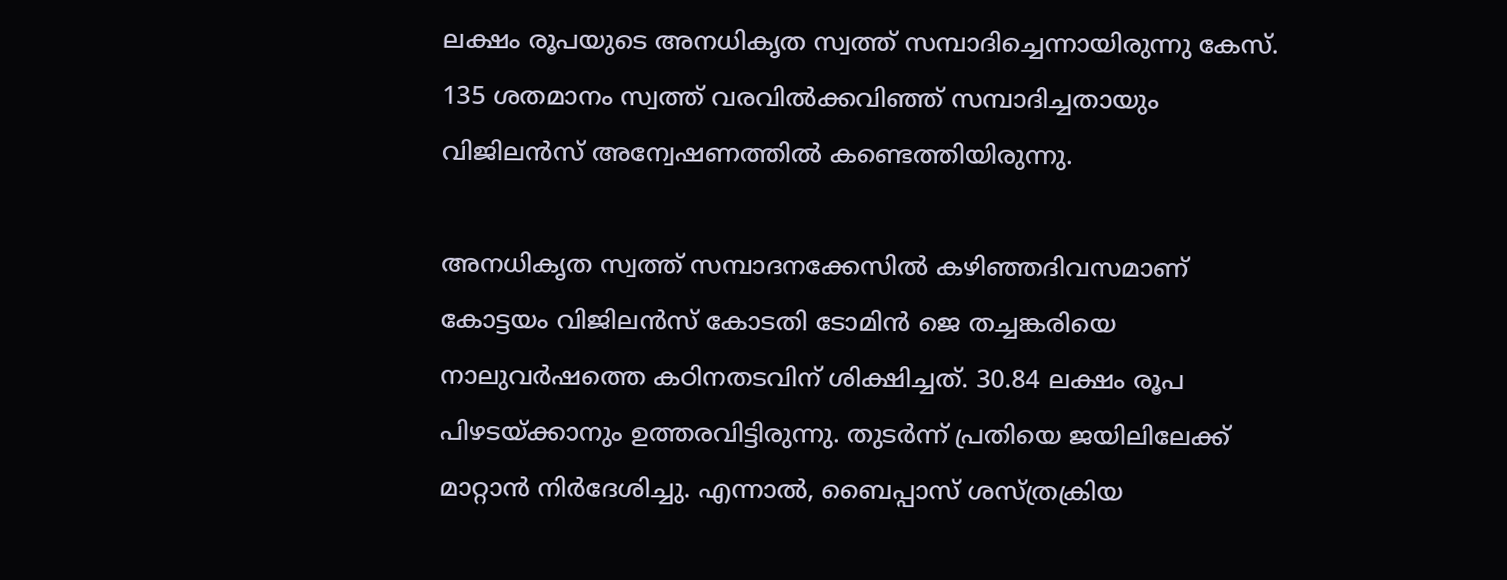ലക്ഷം രൂപയുടെ അനധികൃത സ്വത്ത് സമ്പാദിച്ചെന്നായിരുന്നു കേസ്. 135 ശതമാനം സ്വത്ത് വരവിൽക്കവിഞ്ഞ് സമ്പാദിച്ചതായും വിജിലൻസ് അന്വേഷണത്തിൽ കണ്ടെത്തിയിരുന്നു.

അനധികൃത സ്വത്ത് സമ്പാദനക്കേസിൽ കഴിഞ്ഞദിവസമാണ് കോട്ടയം വിജിലൻസ് കോടതി ടോമിൻ ജെ തച്ചങ്കരിയെ നാലുവർഷത്തെ കഠിനതടവിന് ശിക്ഷിച്ചത്. 30.84 ലക്ഷം രൂപ പിഴടയ്ക്കാനും ഉത്തരവിട്ടിരുന്നു. തുടർന്ന് പ്രതിയെ ജയിലിലേക്ക് മാറ്റാൻ നിർദേശിച്ചു. എന്നാൽ, ബൈപ്പാസ് ശസ്ത്രക്രിയ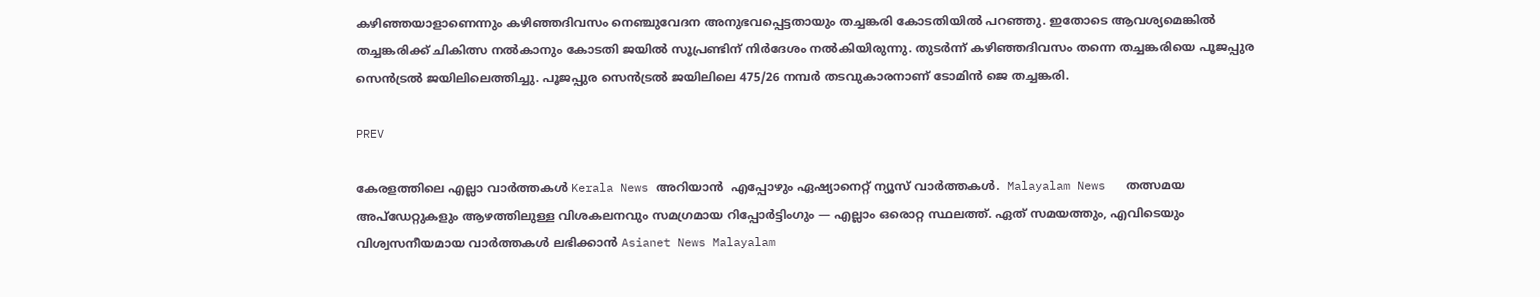കഴിഞ്ഞയാളാണെന്നും കഴിഞ്ഞദിവസം നെഞ്ചുവേദന അനുഭവപ്പെട്ടതായും തച്ചങ്കരി കോടതിയിൽ പറഞ്ഞു. ഇതോടെ ആവശ്യമെങ്കിൽ തച്ചങ്കരിക്ക് ചികിത്സ നൽകാനും കോടതി ജയിൽ സൂപ്രണ്ടിന് നിർദേശം നൽകിയിരുന്നു. തുടർന്ന് കഴിഞ്ഞദിവസം തന്നെ തച്ചങ്കരിയെ പൂജപ്പുര സെൻട്രൽ ജയിലിലെത്തിച്ചു. പൂജപ്പുര സെൻട്രൽ ജയിലിലെ 475/26 നമ്പർ തടവുകാരനാണ് ടോമിൻ ജെ തച്ചങ്കരി.

PREV

കേരളത്തിലെ എല്ലാ വാർത്തകൾ Kerala News അറിയാൻ  എപ്പോഴും ഏഷ്യാനെറ്റ് ന്യൂസ് വാർത്തകൾ.  Malayalam News   തത്സമയ അപ്‌ഡേറ്റുകളും ആഴത്തിലുള്ള വിശകലനവും സമഗ്രമായ റിപ്പോർട്ടിംഗും — എല്ലാം ഒരൊറ്റ സ്ഥലത്ത്. ഏത് സമയത്തും, എവിടെയും വിശ്വസനീയമായ വാർത്തകൾ ലഭിക്കാൻ Asianet News Malayalam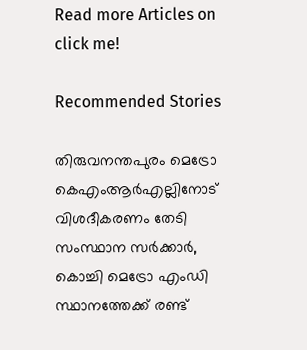Read more Articles on
click me!

Recommended Stories

തിരുവനന്തപുരം മെട്രോ കെഎംആർഎല്ലിനോട് വിശദീകരണം തേടി സംസ്ഥാന സർക്കാർ, കൊച്ചി മെട്രോ എംഡി സ്ഥാനത്തേക്ക് രണ്ട്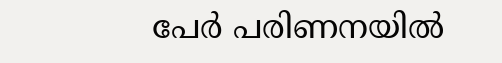പേർ പരിണനയിൽ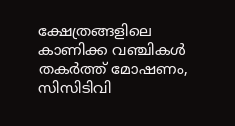ക്ഷേത്രങ്ങളിലെ കാണിക്ക വഞ്ചികൾ തകർത്ത് മോഷണം, സിസിടിവി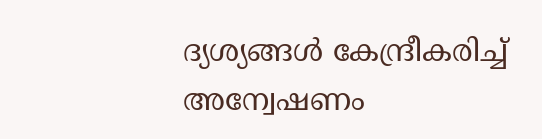ദ്യശ്യങ്ങൾ കേന്ദ്രീകരിച്ച് അന്വേഷണം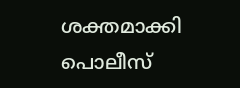ശക്തമാക്കി പൊലീസ്